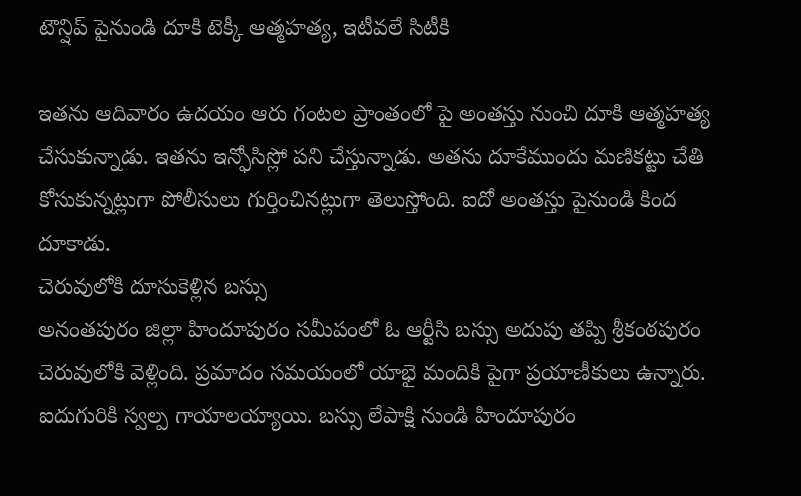టౌన్షిప్ పైనుండి దూకి టెక్కీ ఆత్మహత్య, ఇటీవలే సిటీకి

ఇతను ఆదివారం ఉదయం ఆరు గంటల ప్రాంతంలో పై అంతస్తు నుంచి దూకి ఆత్మహత్య చేసుకున్నాడు. ఇతను ఇన్ఫోసిస్లో పని చేస్తున్నాడు. అతను దూకేముందు మణికట్టు చేతి కోసుకున్నట్లుగా పోలీసులు గుర్తించినట్లుగా తెలుస్తోంది. ఐదో అంతస్తు పైనుండి కింద దూకాడు.
చెరువులోకి దూసుకెళ్లిన బస్సు
అనంతపురం జిల్లా హిందూపురం సమీపంలో ఓ ఆర్టీసి బస్సు అదుపు తప్పి శ్రీకంఠపురం చెరువులోకి వెళ్లింది. ప్రమాదం సమయంలో యాభై మందికి పైగా ప్రయాణీకులు ఉన్నారు. ఐదుగురికి స్వల్ప గాయాలయ్యాయి. బస్సు లేపాక్షి నుండి హిందూపురం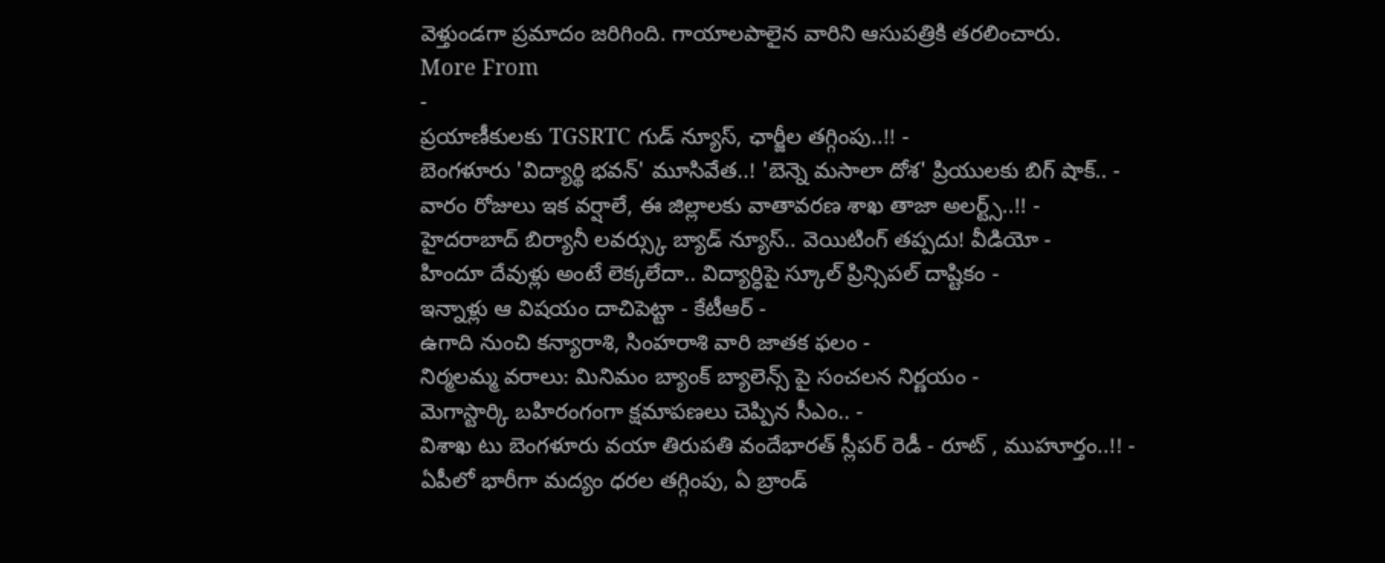వెళ్తుండగా ప్రమాదం జరిగింది. గాయాలపాలైన వారిని ఆసుపత్రికి తరలించారు.
More From
-
ప్రయాణీకులకు TGSRTC గుడ్ న్యూస్, ఛార్జీల తగ్గింపు..!! -
బెంగళూరు 'విద్యార్థి భవన్' మూసివేత..! 'బెన్నె మసాలా దోశ' ప్రియులకు బిగ్ షాక్.. -
వారం రోజులు ఇక వర్షాలే, ఈ జిల్లాలకు వాతావరణ శాఖ తాజా అలర్ట్స్..!! -
హైదరాబాద్ బిర్యానీ లవర్స్కు బ్యాడ్ న్యూస్.. వెయిటింగ్ తప్పదు! వీడియో -
హిందూ దేవుళ్లు అంటే లెక్కలేదా.. విద్యార్ధిపై స్కూల్ ప్రిన్సిపల్ దాష్టికం -
ఇన్నాళ్లు ఆ విషయం దాచిపెట్టా - కేటీఆర్ -
ఉగాది నుంచి కన్యారాశి, సింహరాశి వారి జాతక ఫలం -
నిర్మలమ్మ వరాలు: మినిమం బ్యాంక్ బ్యాలెన్స్ పై సంచలన నిర్ణయం -
మెగాస్టార్కి బహిరంగంగా క్షమాపణలు చెప్పిన సీఎం.. -
విశాఖ టు బెంగళూరు వయా తిరుపతి వందేభారత్ స్లీపర్ రెడీ - రూట్ , ముహూర్తం..!! -
ఏపీలో భారీగా మద్యం ధరల తగ్గింపు, ఏ బ్రాండ్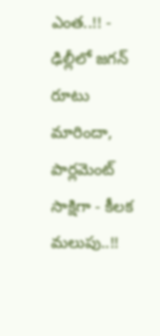ఎంత..!! -
ఢిల్లీలో జగన్ రూటు మారిందా, పార్లమెంట్ సాక్షిగా - కీలక మలుపు..!!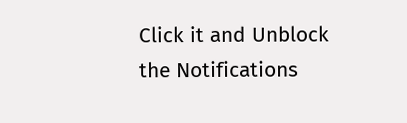Click it and Unblock the Notifications